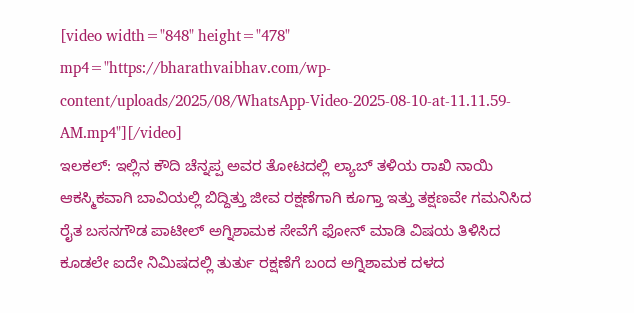[video width="848" height="478" mp4="https://bharathvaibhav.com/wp-content/uploads/2025/08/WhatsApp-Video-2025-08-10-at-11.11.59-AM.mp4"][/video]
ಇಲಕಲ್: ಇಲ್ಲಿನ ಕೌದಿ ಚೆನ್ನಪ್ಪ ಅವರ ತೋಟದಲ್ಲಿ ಲ್ಯಾಬ್ ತಳಿಯ ರಾಖಿ ನಾಯಿ ಆಕಸ್ಮಿಕವಾಗಿ ಬಾವಿಯಲ್ಲಿ ಬಿದ್ದಿತ್ತು ಜೀವ ರಕ್ಷಣೆಗಾಗಿ ಕೂಗ್ತಾ ಇತ್ತು ತಕ್ಷಣವೇ ಗಮನಿಸಿದ ರೈತ ಬಸನಗೌಡ ಪಾಟೀಲ್ ಅಗ್ನಿಶಾಮಕ ಸೇವೆಗೆ ಫೋನ್ ಮಾಡಿ ವಿಷಯ ತಿಳಿಸಿದ ಕೂಡಲೇ ಐದೇ ನಿಮಿಷದಲ್ಲಿ ತುರ್ತು ರಕ್ಷಣೆಗೆ ಬಂದ ಅಗ್ನಿಶಾಮಕ ದಳದ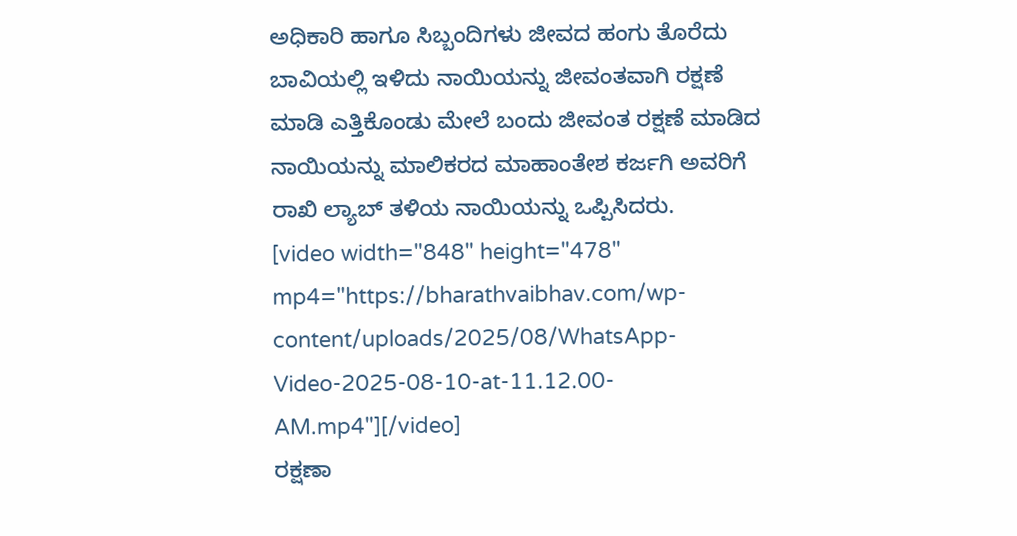ಅಧಿಕಾರಿ ಹಾಗೂ ಸಿಬ್ಬಂದಿಗಳು ಜೀವದ ಹಂಗು ತೊರೆದು ಬಾವಿಯಲ್ಲಿ ಇಳಿದು ನಾಯಿಯನ್ನು ಜೀವಂತವಾಗಿ ರಕ್ಷಣೆ ಮಾಡಿ ಎತ್ತಿಕೊಂಡು ಮೇಲೆ ಬಂದು ಜೀವಂತ ರಕ್ಷಣೆ ಮಾಡಿದ ನಾಯಿಯನ್ನು ಮಾಲಿಕರದ ಮಾಹಾಂತೇಶ ಕರ್ಜಗಿ ಅವರಿಗೆ ರಾಖಿ ಲ್ಯಾಬ್ ತಳಿಯ ನಾಯಿಯನ್ನು ಒಪ್ಪಿಸಿದರು.
[video width="848" height="478" mp4="https://bharathvaibhav.com/wp-content/uploads/2025/08/WhatsApp-Video-2025-08-10-at-11.12.00-AM.mp4"][/video]
ರಕ್ಷಣಾ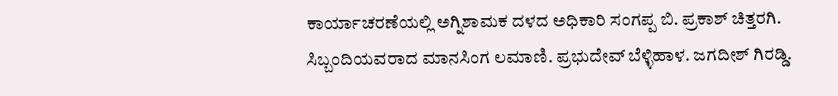ಕಾರ್ಯಾಚರಣೆಯಲ್ಲಿ ಅಗ್ನಿಶಾಮಕ ದಳದ ಅಧಿಕಾರಿ ಸಂಗಪ್ಪ ಬಿ. ಪ್ರಕಾಶ್ ಚಿತ್ತರಗಿ. ಸಿಬ್ಬಂದಿಯವರಾದ ಮಾನಸಿಂಗ ಲಮಾಣಿ. ಪ್ರಭುದೇವ್ ಬೆಳ್ಳಿಹಾಳ. ಜಗದೀಶ್ ಗಿರಡ್ಡಿ.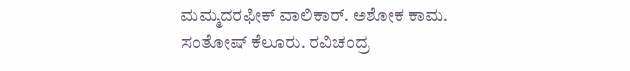ಮಮ್ಮದರಫೀಕ್ ವಾಲಿಕಾರ್. ಅಶೋಕ ಕಾಮ. ಸಂತೋಷ್ ಕೆಲೂರು. ರವಿಚಂದ್ರ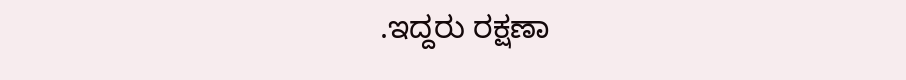.ಇದ್ದರು ರಕ್ಷಣಾ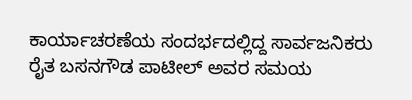ಕಾರ್ಯಾಚರಣೆಯ ಸಂದರ್ಭದಲ್ಲಿದ್ದ ಸಾರ್ವಜನಿಕರು ರೈತ ಬಸನಗೌಡ ಪಾಟೀಲ್ ಅವರ ಸಮಯ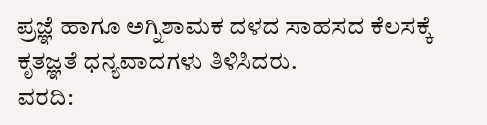ಪ್ರಜ್ಞೆ ಹಾಗೂ ಅಗ್ನಿಶಾಮಕ ದಳದ ಸಾಹಸದ ಕೆಲಸಕ್ಕೆ ಕೃತಜ್ಞತೆ ಧನ್ಯವಾದಗಳು ತಿಳಿಸಿದರು.
ವರದಿ: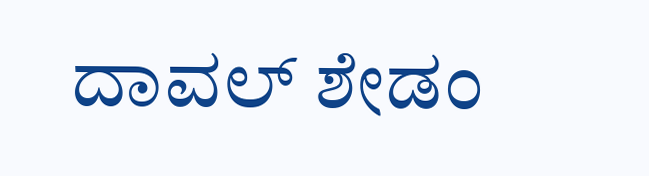ದಾವಲ್ ಶೇಡಂ